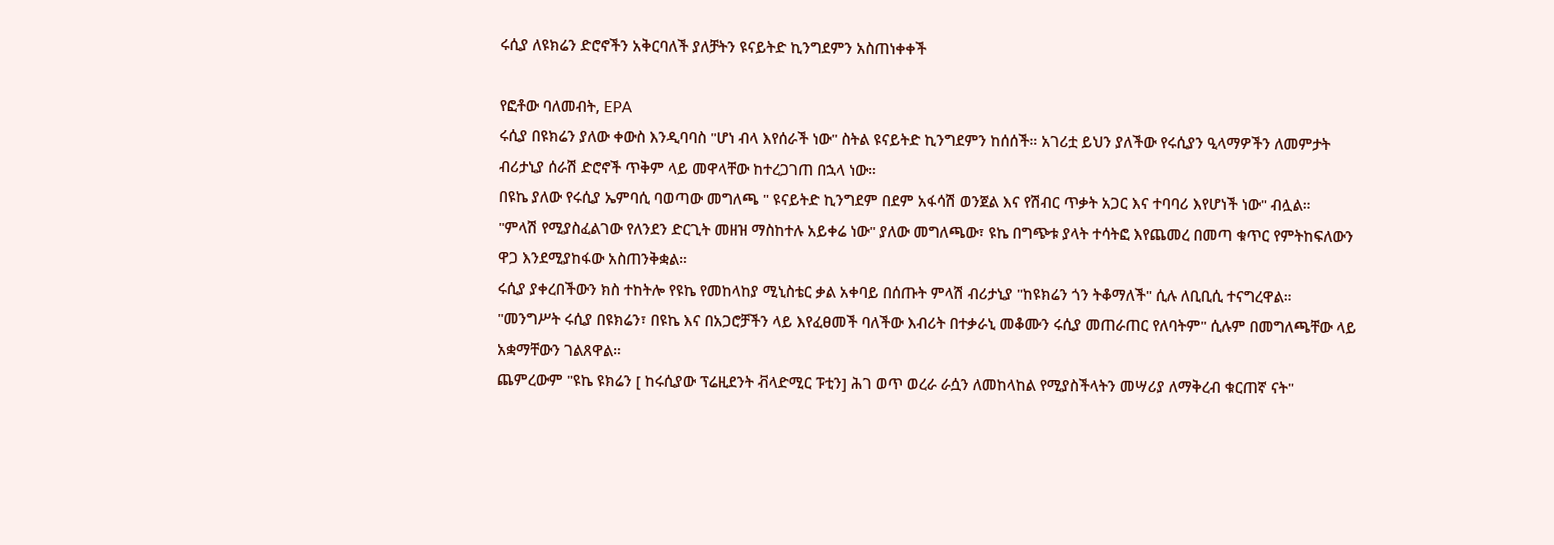ሩሲያ ለዩክሬን ድሮኖችን አቅርባለች ያለቻትን ዩናይትድ ኪንግደምን አስጠነቀቀች

የፎቶው ባለመብት, EPA
ሩሲያ በዩክሬን ያለው ቀውስ እንዲባባስ "ሆነ ብላ እየሰራች ነው" ስትል ዩናይትድ ኪንግደምን ከሰሰች። አገሪቷ ይህን ያለችው የሩሲያን ዒላማዎችን ለመምታት ብሪታኒያ ሰራሽ ድሮኖች ጥቅም ላይ መዋላቸው ከተረጋገጠ በኋላ ነው።
በዩኬ ያለው የሩሲያ ኤምባሲ ባወጣው መግለጫ " ዩናይትድ ኪንግደም በደም አፋሳሽ ወንጀል እና የሽብር ጥቃት አጋር እና ተባባሪ እየሆነች ነው" ብሏል።
"ምላሽ የሚያስፈልገው የለንደን ድርጊት መዘዝ ማስከተሉ አይቀሬ ነው" ያለው መግለጫው፣ ዩኬ በግጭቱ ያላት ተሳትፎ እየጨመረ በመጣ ቁጥር የምትከፍለውን ዋጋ እንደሚያከፋው አስጠንቅቋል።
ሩሲያ ያቀረበችውን ክስ ተከትሎ የዩኬ የመከላከያ ሚኒስቴር ቃል አቀባይ በሰጡት ምላሽ ብሪታኒያ "ከዩክሬን ጎን ትቆማለች" ሲሉ ለቢቢሲ ተናግረዋል።
"መንግሥት ሩሲያ በዩክሬን፣ በዩኬ እና በአጋሮቻችን ላይ እየፈፀመች ባለችው እብሪት በተቃራኒ መቆሙን ሩሲያ መጠራጠር የለባትም" ሲሉም በመግለጫቸው ላይ አቋማቸውን ገልጸዋል።
ጨምረውም "ዩኬ ዩክሬን [ ከሩሲያው ፕሬዚደንት ቭላድሚር ፑቲን] ሕገ ወጥ ወረራ ራሷን ለመከላከል የሚያስችላትን መሣሪያ ለማቅረብ ቁርጠኛ ናት"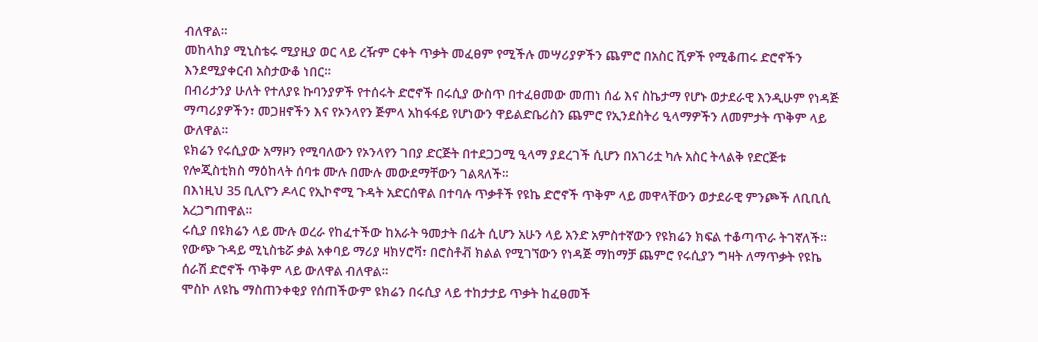ብለዋል።
መከላከያ ሚኒስቴሩ ሚያዚያ ወር ላይ ረዥም ርቀት ጥቃት መፈፀም የሚችሉ መሣሪያዎችን ጨምሮ በአስር ሺዎች የሚቆጠሩ ድሮኖችን እንደሚያቀርብ አስታውቆ ነበር።
በብሪታንያ ሁለት የተለያዩ ኩባንያዎች የተሰሩት ድሮኖች በሩሲያ ውስጥ በተፈፀመው መጠነ ሰፊ እና ስኬታማ የሆኑ ወታደራዊ እንዲሁም የነዳጅ ማጣሪያዎችን፣ መጋዘኖችን እና የኦንላየን ጅምላ አከፋፋይ የሆነውን ዋይልድቤሪስን ጨምሮ የኢንደስትሪ ዒላማዎችን ለመምታት ጥቅም ላይ ውለዋል።
ዩክሬን የሩሲያው አማዞን የሚባለውን የኦንላየን ገበያ ድርጅት በተደጋጋሚ ዒላማ ያደረገች ሲሆን በአገሪቷ ካሉ አስር ትላልቅ የድርጅቱ የሎጂስቲክስ ማዕከላት ሰባቱ ሙሉ በሙሉ መውደማቸውን ገልጻለች።
በእነዚህ 35 ቢሊዮን ዶላር የኢኮኖሚ ጉዳት አድርሰዋል በተባሉ ጥቃቶች የዩኬ ድሮኖች ጥቅም ላይ መዋላቸውን ወታደራዊ ምንጮች ለቢቢሲ አረጋግጠዋል።
ሩሲያ በዩክሬን ላይ ሙሉ ወረራ የከፈተችው ከአራት ዓመታት በፊት ሲሆን አሁን ላይ አንድ አምስተኛውን የዩክሬን ክፍል ተቆጣጥራ ትገኛለች።
የውጭ ጉዳይ ሚኒስቴሯ ቃል አቀባይ ማሪያ ዛክሃሮቫ፣ በሮስቶቭ ክልል የሚገኘውን የነዳጅ ማከማቻ ጨምሮ የሩሲያን ግዛት ለማጥቃት የዩኬ ሰራሽ ድሮኖች ጥቅም ላይ ውለዋል ብለዋል።
ሞስኮ ለዩኬ ማስጠንቀቂያ የሰጠችውም ዩክሬን በሩሲያ ላይ ተከታታይ ጥቃት ከፈፀመች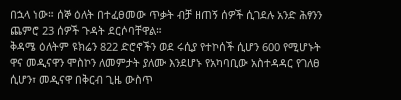በኋላ ነው። ሰኞ ዕለት በተፈፀመው ጥቃት ብቻ ዘጠኝ ሰዎች ሲገደሉ አንድ ሕፃንን ጨምሮ 23 ሰዎች ጉዳት ደርሶባቸዋል።
ቅዳሜ ዕለትም ዩክሬን 822 ድሮኖችን ወደ ሩሲያ የተኮሰች ሲሆን 600 የሚሆኑት ዋና መዲናዋን ሞስኮን ለመምታት ያለሙ እንደሆኑ የአካባቢው አስተዳዳር የገለፀ ሲሆን፣ መዲናዋ በቅርብ ጊዜ ውስጥ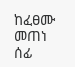ከፈፀሙ መጠነ ሰፊ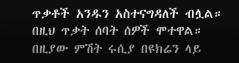ጥቃቶች አንዱን አስተናግዳለች ብሏል። በዚህ ጥቃት ሰባት ሰዎች ሞተዋል።
በዚያው ምሽት ሩሲያ በዩክሬን ላይ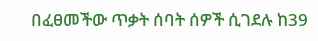በፈፀመችው ጥቃት ሰባት ሰዎች ሲገደሉ ከ39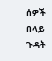ሰዎች በላይ ጉዳት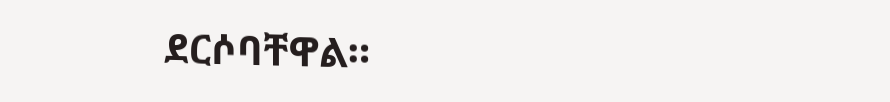ደርሶባቸዋል።